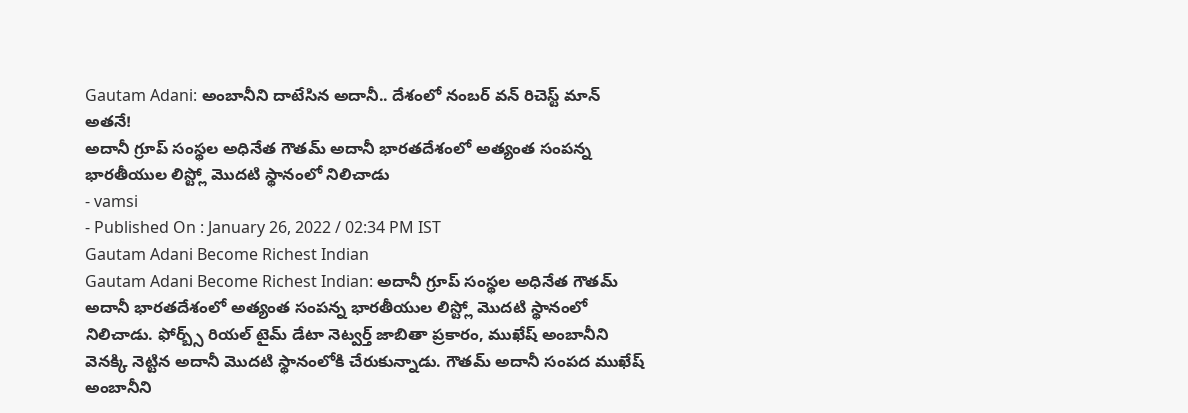Gautam Adani: అంబానీని దాటేసిన అదానీ.. దేశంలో నంబర్ వన్ రిచెస్ట్ మాన్ అతనే!
అదానీ గ్రూప్ సంస్థల అధినేత గౌతమ్ అదానీ భారతదేశంలో అత్యంత సంపన్న భారతీయుల లిస్ట్లో మొదటి స్థానంలో నిలిచాడు
- vamsi
- Published On : January 26, 2022 / 02:34 PM IST
Gautam Adani Become Richest Indian
Gautam Adani Become Richest Indian: అదానీ గ్రూప్ సంస్థల అధినేత గౌతమ్ అదానీ భారతదేశంలో అత్యంత సంపన్న భారతీయుల లిస్ట్లో మొదటి స్థానంలో నిలిచాడు. ఫోర్బ్స్ రియల్ టైమ్ డేటా నెట్వర్త్ జాబితా ప్రకారం, ముఖేష్ అంబానీని వెనక్కి నెట్టిన అదానీ మొదటి స్థానంలోకి చేరుకున్నాడు. గౌతమ్ అదానీ సంపద ముఖేష్ అంబానీని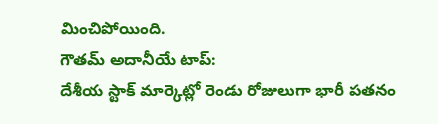మించిపోయింది.
గౌతమ్ అదానీయే టాప్:
దేశీయ స్టాక్ మార్కెట్లో రెండు రోజులుగా భారీ పతనం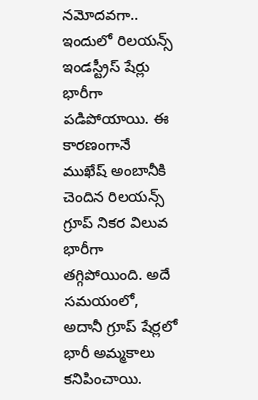నమోదవగా.. ఇందులో రిలయన్స్ ఇండస్ట్రీస్ షేర్లు భారీగా పడిపోయాయి. ఈ కారణంగానే ముఖేష్ అంబానీకి చెందిన రిలయన్స్ గ్రూప్ నికర విలువ భారీగా తగ్గిపోయింది. అదే సమయంలో, అదానీ గ్రూప్ షేర్లలో భారీ అమ్మకాలు కనిపించాయి.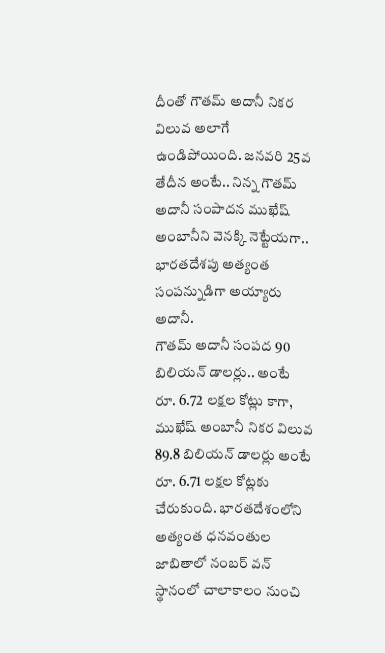దీంతో గౌతమ్ అదానీ నికర విలువ అలాగే ఉండిపోయింది. జనవరి 25వ తేదీన అంటే.. నిన్న గౌతమ్ అదానీ సంపాదన ముఖేష్ అంబానీని వెనక్కి నెట్టేయగా.. భారతదేశపు అత్యంత సంపన్నుడిగా అయ్యారు అదానీ.
గౌతమ్ అదానీ సంపద 90 బిలియన్ డాలర్లు.. అంటే రూ. 6.72 లక్షల కోట్లు కాగా, ముఖేష్ అంబానీ నికర విలువ 89.8 బిలియన్ డాలర్లు అంటే రూ. 6.71 లక్షల కోట్లకు చేరుకుంది. భారతదేశంలోని అత్యంత ధనవంతుల జాబితాలో నంబర్ వన్ స్థానంలో చాలాకాలం నుంచి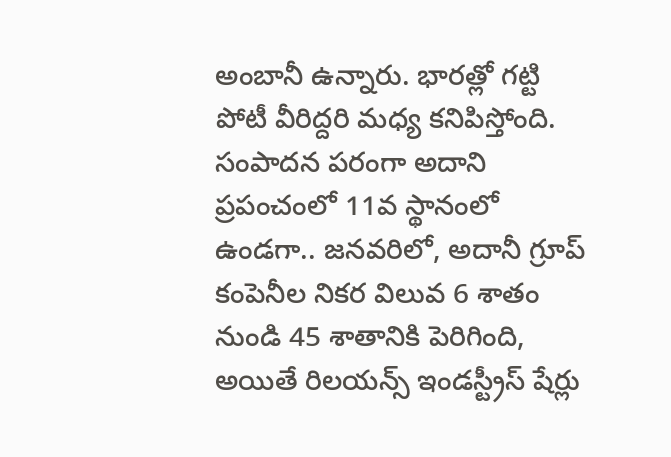అంబానీ ఉన్నారు. భారత్లో గట్టి పోటీ వీరిద్దరి మధ్య కనిపిస్తోంది.
సంపాదన పరంగా అదాని ప్రపంచంలో 11వ స్థానంలో ఉండగా.. జనవరిలో, అదానీ గ్రూప్ కంపెనీల నికర విలువ 6 శాతం నుండి 45 శాతానికి పెరిగింది, అయితే రిలయన్స్ ఇండస్ట్రీస్ షేర్లు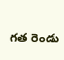గత రెండు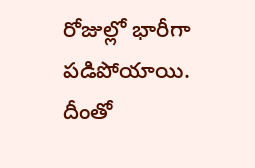రోజుల్లో భారీగా పడిపోయాయి. దీంతో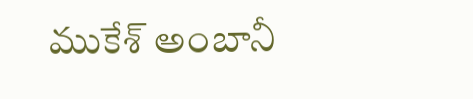ముకేశ్ అంబానీ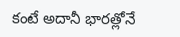కంటే అదానీ భారత్లోనే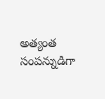అత్యంత సంపన్నుడిగా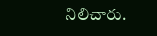నిలిచారు.